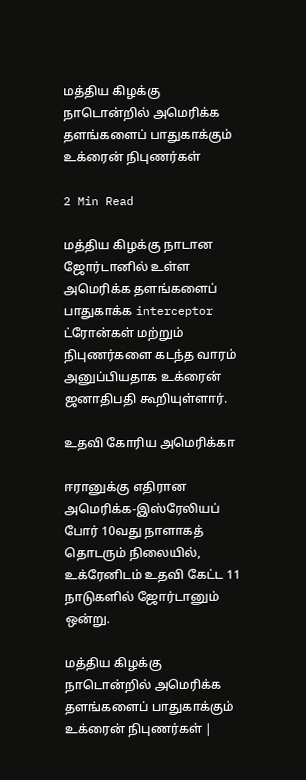மத்திய கிழக்கு நாடொன்றில் அமெரிக்க தளங்களைப் பாதுகாக்கும் உக்ரைன் நிபுணர்கள்

2 Min Read

மத்திய கிழக்கு நாடான ஜோர்டானில் உள்ள அமெரிக்க தளங்களைப் பாதுகாக்க interceptor ட்ரோன்கள் மற்றும் நிபுணர்களை கடந்த வாரம் அனுப்பியதாக உக்ரைன் ஜனாதிபதி கூறியுள்ளார்.

உதவி கோரிய அமெரிக்கா

ஈரானுக்கு எதிரான அமெரிக்க-இஸ்ரேலியப் போர் 10வது நாளாகத் தொடரும் நிலையில், உக்ரேனிடம் உதவி கேட்ட 11 நாடுகளில் ஜோர்டானும் ஒன்று.

மத்திய கிழக்கு நாடொன்றில் அமெரிக்க தளங்களைப் பாதுகாக்கும் உக்ரைன் நிபுணர்கள் |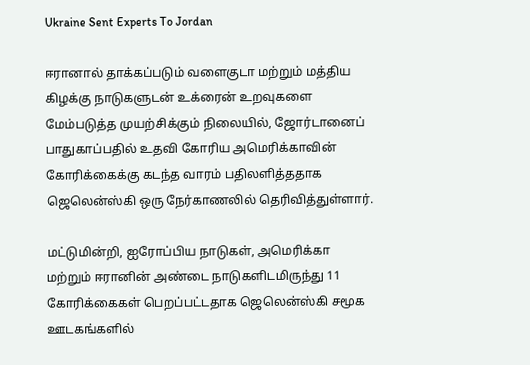Ukraine Sent Experts To Jordan

ஈரானால் தாக்கப்படும் வளைகுடா மற்றும் மத்திய கிழக்கு நாடுகளுடன் உக்ரைன் உறவுகளை மேம்படுத்த முயற்சிக்கும் நிலையில், ஜோர்டானைப் பாதுகாப்பதில் உதவி கோரிய அமெரிக்காவின் கோரிக்கைக்கு கடந்த வாரம் பதிலளித்ததாக ஜெலென்ஸ்கி ஒரு நேர்காணலில் தெரிவித்துள்ளார்.

மட்டுமின்றி, ஐரோப்பிய நாடுகள், அமெரிக்கா மற்றும் ஈரானின் அண்டை நாடுகளிடமிருந்து 11 கோரிக்கைகள் பெறப்பட்டதாக ஜெலென்ஸ்கி சமூக ஊடகங்களில்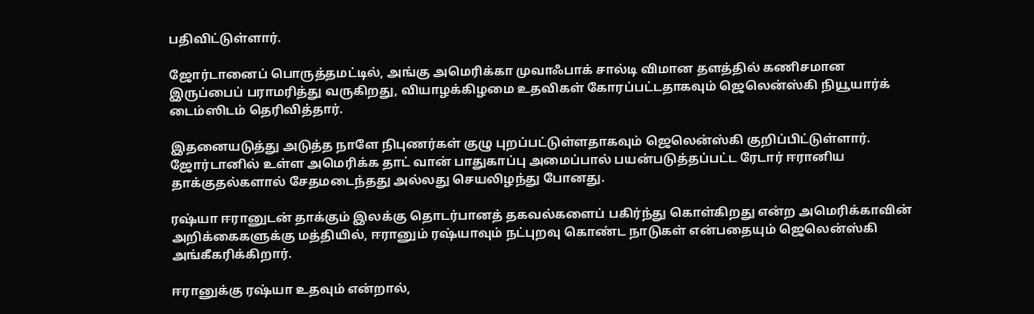பதிவிட்டுள்ளார்.

ஜோர்டானைப் பொருத்தமட்டில், அங்கு அமெரிக்கா முவாஃபாக் சால்டி விமான தளத்தில் கணிசமான இருப்பைப் பராமரித்து வருகிறது, வியாழக்கிழமை உதவிகள் கோரப்பட்டதாகவும் ஜெலென்ஸ்கி நியூயார்க் டைம்ஸிடம் தெரிவித்தார்.

இதனையடுத்து அடுத்த நாளே நிபுணர்கள் குழு புறப்பட்டுள்ளதாகவும் ஜெலென்ஸ்கி குறிப்பிட்டுள்ளார். ஜோர்டானில் உள்ள அமெரிக்க தாட் வான் பாதுகாப்பு அமைப்பால் பயன்படுத்தப்பட்ட ரேடார் ஈரானிய தாக்குதல்களால் சேதமடைந்தது அல்லது செயலிழந்து போனது.

ரஷ்யா ஈரானுடன் தாக்கும் இலக்கு தொடர்பானத் தகவல்களைப் பகிர்ந்து கொள்கிறது என்ற அமெரிக்காவின் அறிக்கைகளுக்கு மத்தியில், ஈரானும் ரஷ்யாவும் நட்புறவு கொண்ட நாடுகள் என்பதையும் ஜெலென்ஸ்கி அங்கீகரிக்கிறார்.

ஈரானுக்கு ரஷ்யா உதவும் என்றால்,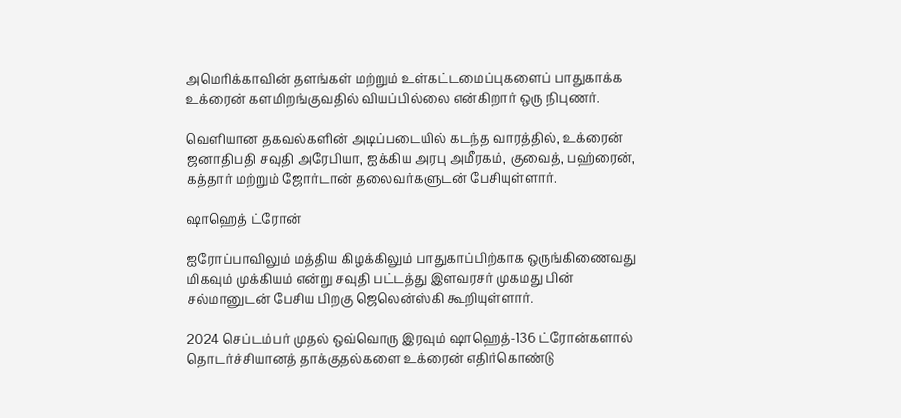அமெரிக்காவின் தளங்கள் மற்றும் உள்கட்டமைப்புகளைப் பாதுகாக்க உக்ரைன் களமிறங்குவதில் வியப்பில்லை என்கிறார் ஒரு நிபுணர்.

வெளியான தகவல்களின் அடிப்படையில் கடந்த வாரத்தில், உக்ரைன் ஜனாதிபதி சவுதி அரேபியா, ஐக்கிய அரபு அமீரகம், குவைத், பஹ்ரைன், கத்தார் மற்றும் ஜோர்டான் தலைவர்களுடன் பேசியுள்ளார்.

ஷாஹெத் ட்ரோன்

ஐரோப்பாவிலும் மத்திய கிழக்கிலும் பாதுகாப்பிற்காக ஒருங்கிணைவது மிகவும் முக்கியம் என்று சவுதி பட்டத்து இளவரசர் முகமது பின் சல்மானுடன் பேசிய பிறகு ஜெலென்ஸ்கி கூறியுள்ளார்.

2024 செப்டம்பர் முதல் ஒவ்வொரு இரவும் ஷாஹெத்-136 ட்ரோன்களால் தொடர்ச்சியானத் தாக்குதல்களை உக்ரைன் எதிர்கொண்டு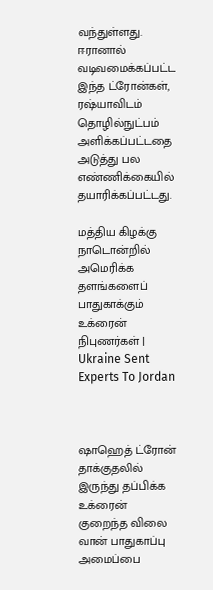வந்துள்ளது. ஈரானால் வடிவமைக்கப்பட்ட இந்த ட்ரோன்கள், ரஷ்யாவிடம் தொழில்நுட்பம் அளிக்கப்பட்டதை அடுத்து பல எண்ணிக்கையில் தயாரிக்கப்பட்டது.

மத்திய கிழக்கு நாடொன்றில் அமெரிக்க தளங்களைப் பாதுகாக்கும் உக்ரைன் நிபுணர்கள் | Ukraine Sent Experts To Jordan



ஷாஹெத் ட்ரோன் தாக்குதலில் இருந்து தப்பிக்க உக்ரைன் குறைந்த விலை வான் பாதுகாப்பு அமைப்பை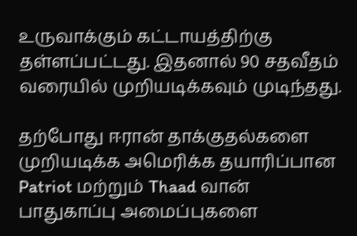உருவாக்கும் கட்டாயத்திற்கு தள்ளப்பட்டது. இதனால் 90 சதவீதம் வரையில் முறியடிக்கவும் முடிந்தது.

தற்போது ஈரான் தாக்குதல்களை முறியடிக்க அமெரிக்க தயாரிப்பான Patriot மற்றும் Thaad வான் பாதுகாப்பு அமைப்புகளை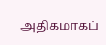அதிகமாகப்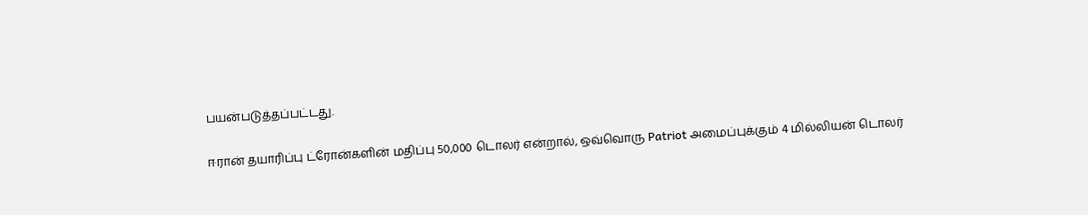பயன்படுத்தப்பட்டது.

ஈரான் தயாரிப்பு ட்ரோன்களின் மதிப்பு 50,000 டொலர் என்றால், ஒவ்வொரு Patriot அமைப்புக்கும் 4 மில்லியன் டொலர்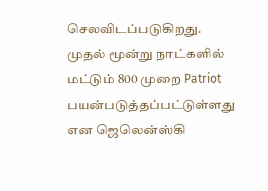செலவிடப்படுகிறது. முதல் மூன்று நாட்களில் மட்டும் 800 முறை Patriot பயன்படுத்தப்பட்டுள்ளது என ஜெலென்ஸ்கி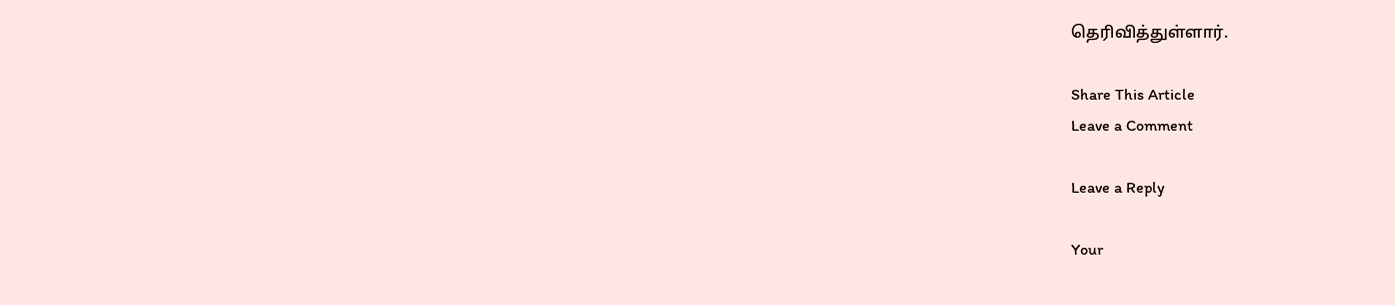தெரிவித்துள்ளார்.

Share This Article
Leave a Comment

Leave a Reply

Your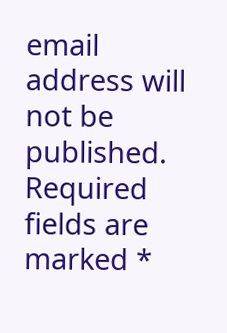email address will not be published. Required fields are marked *